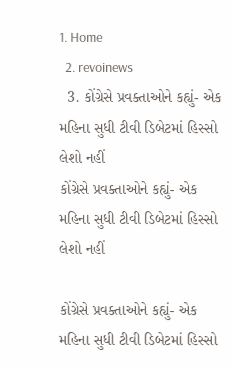1. Home
  2. revoinews
  3. કોંગ્રેસે પ્રવક્તાઓને કહ્યું- એક મહિના સુધી ટીવી ડિબેટમાં હિસ્સો લેશો નહીં
કોંગ્રેસે પ્રવક્તાઓને કહ્યું- એક મહિના સુધી ટીવી ડિબેટમાં હિસ્સો લેશો નહીં

કોંગ્રેસે પ્રવક્તાઓને કહ્યું- એક મહિના સુધી ટીવી ડિબેટમાં હિસ્સો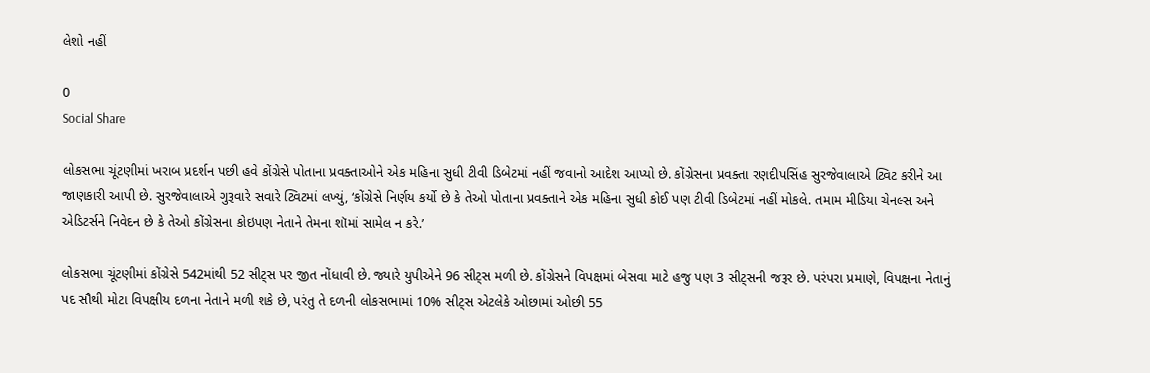લેશો નહીં

0
Social Share

લોકસભા ચૂંટણીમાં ખરાબ પ્રદર્શન પછી હવે કોંગ્રેસે પોતાના પ્રવક્તાઓને એક મહિના સુધી ટીવી ડિબેટમાં નહીં જવાનો આદેશ આપ્યો છે. કોંગ્રેસના પ્રવક્તા રણદીપસિંહ સુરજેવાલાએ ટ્વિટ કરીને આ જાણકારી આપી છે. સુરજેવાલાએ ગુરૂવારે સવારે ટ્વિટમાં લખ્યું, ‘કોંગ્રેસે નિર્ણય કર્યો છે કે તેઓ પોતાના પ્રવક્તાને એક મહિના સુધી કોઈ પણ ટીવી ડિબેટમાં નહીં મોકલે. તમામ મીડિયા ચેનલ્સ અને એડિટર્સને નિવેદન છે કે તેઓ કોંગ્રેસના કોઇપણ નેતાને તેમના શૉમાં સામેલ ન કરે.’

લોકસભા ચૂંટણીમાં કોંગ્રેસે 542માંથી 52 સીટ્સ પર જીત નોંધાવી છે. જ્યારે યુપીએને 96 સીટ્સ મળી છે. કોંગ્રેસને વિપક્ષમાં બેસવા માટે હજુ પણ 3 સીટ્સની જરૂર છે. પરંપરા પ્રમાણે, વિપક્ષના નેતાનું પદ સૌથી મોટા વિપક્ષીય દળના નેતાને મળી શકે છે, પરંતુ તે દળની લોકસભામાં 10% સીટ્સ એટલેકે ઓછામાં ઓછી 55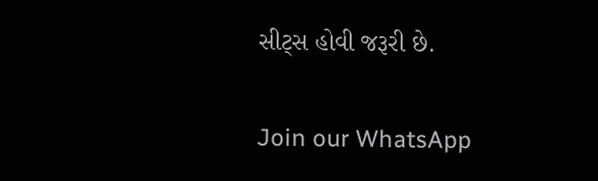સીટ્સ હોવી જરૂરી છે.

Join our WhatsApp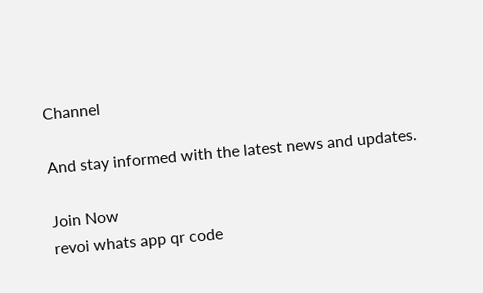Channel

And stay informed with the latest news and updates.

Join Now
revoi whats app qr code